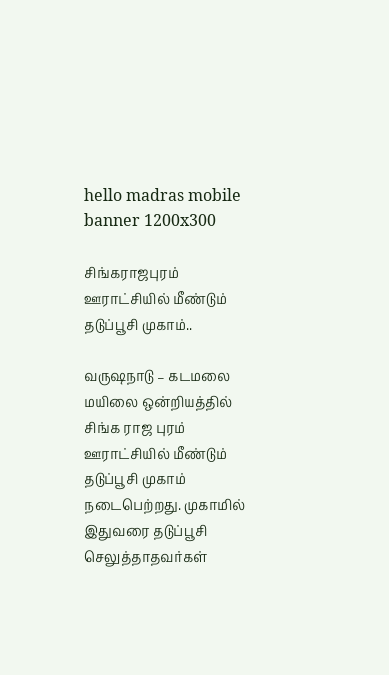hello madras mobile banner 1200x300

சிங்கராஜபுரம் ஊராட்சியில் மீண்டும் தடுப்பூசி முகாம்..

வருஷநாடு – கடமலை மயிலை ஒன்றியத்தில் சிங்க ராஜ புரம் ஊராட்சியில் மீண்டும் தடுப்பூசி முகாம் நடைபெற்றது. முகாமில் இதுவரை தடுப்பூசி செலுத்தாதவர்கள்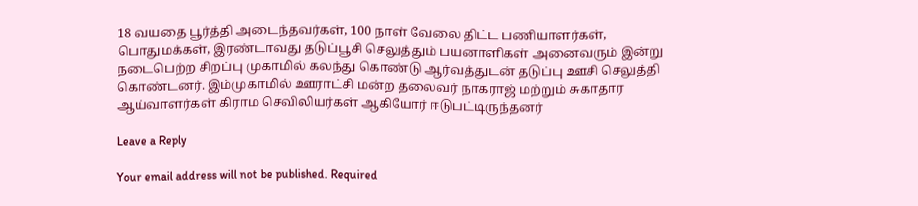18 வயதை பூர்த்தி அடைந்தவர்கள், 100 நாள் வேலை திட்ட பணியாளர்கள், பொதுமக்கள், இரண்டாவது தடுப்பூசி செலுத்தும் பயனாளிகள் அனைவரும் இன்று நடைபெற்ற சிறப்பு முகாமில் கலந்து கொண்டு ஆர்வத்துடன் தடுப்பு ஊசி செலுத்தி கொண்டனர். இம்முகாமில் ஊராட்சி மன்ற தலைவர் நாகராஜ் மற்றும் சுகாதார ஆய்வாளர்கள் கிராம செவிலியர்கள் ஆகியோர் ஈடுபட்டிருந்தனர்

Leave a Reply

Your email address will not be published. Required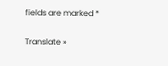fields are marked *

Translate »